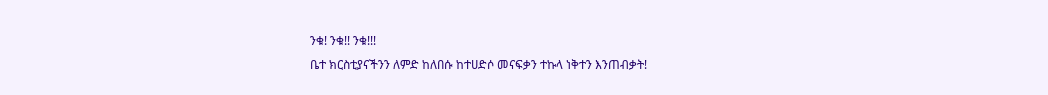ንቁ! ንቁ!! ንቁ!!!
ቤተ ክርስቲያናችንን ለምድ ከለበሱ ከተሀድሶ መናፍቃን ተኩላ ነቅተን እንጠብቃት!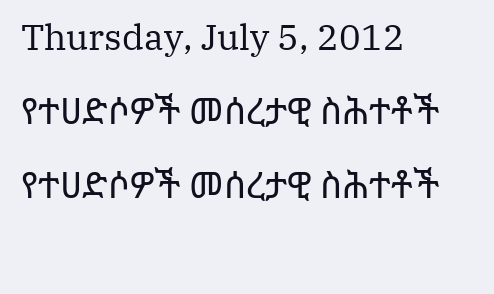Thursday, July 5, 2012
የተሀድሶዎች መሰረታዊ ስሕተቶች
የተሀድሶዎች መሰረታዊ ስሕተቶች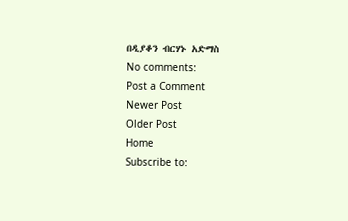በዲያቆን ብርሃኑ አድማስ
No comments:
Post a Comment
Newer Post
Older Post
Home
Subscribe to: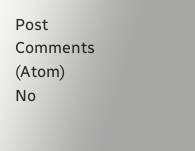Post Comments (Atom)
No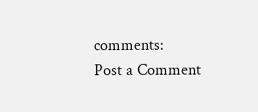comments:
Post a Comment